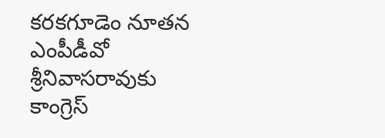కరకగూడెం నూతన ఎంపీడీవో శ్రీనివాసరావుకు కాంగ్రెస్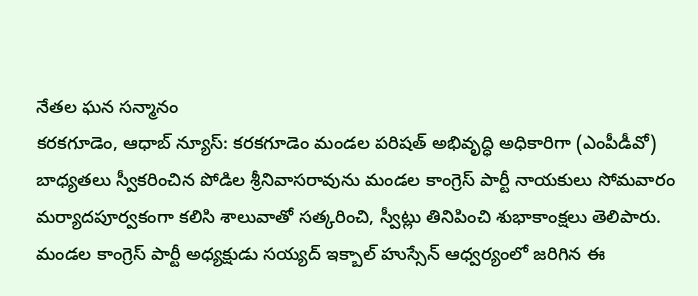నేతల ఘన సన్మానం
కరకగూడెం, ఆధాబ్ న్యూస్: కరకగూడెం మండల పరిషత్ అభివృద్ధి అధికారిగా (ఎంపీడీవో) బాధ్యతలు స్వీకరించిన పోడిల శ్రీనివాసరావును మండల కాంగ్రెస్ పార్టీ నాయకులు సోమవారం మర్యాదపూర్వకంగా కలిసి శాలువాతో సత్కరించి, స్వీట్లు తినిపించి శుభాకాంక్షలు తెలిపారు.
మండల కాంగ్రెస్ పార్టీ అధ్యక్షుడు సయ్యద్ ఇక్బాల్ హుస్సేన్ ఆధ్వర్యంలో జరిగిన ఈ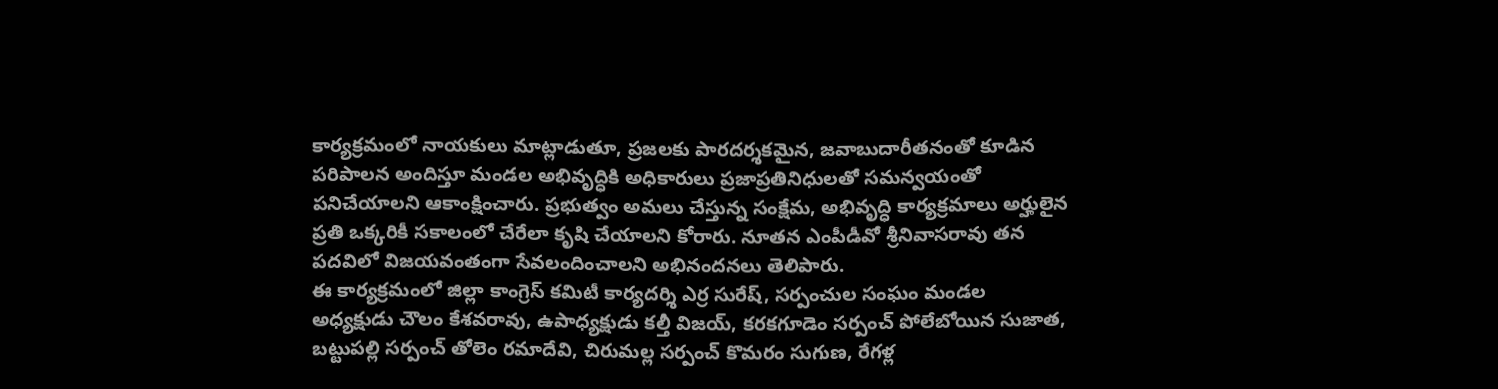కార్యక్రమంలో నాయకులు మాట్లాడుతూ, ప్రజలకు పారదర్శకమైన, జవాబుదారీతనంతో కూడిన పరిపాలన అందిస్తూ మండల అభివృద్ధికి అధికారులు ప్రజాప్రతినిధులతో సమన్వయంతో పనిచేయాలని ఆకాంక్షించారు. ప్రభుత్వం అమలు చేస్తున్న సంక్షేమ, అభివృద్ధి కార్యక్రమాలు అర్హులైన ప్రతి ఒక్కరికీ సకాలంలో చేరేలా కృషి చేయాలని కోరారు. నూతన ఎంపీడీవో శ్రీనివాసరావు తన పదవిలో విజయవంతంగా సేవలందించాలని అభినందనలు తెలిపారు.
ఈ కార్యక్రమంలో జిల్లా కాంగ్రెస్ కమిటీ కార్యదర్శి ఎర్ర సురేష్, సర్పంచుల సంఘం మండల అధ్యక్షుడు చౌలం కేశవరావు, ఉపాధ్యక్షుడు కల్తీ విజయ్, కరకగూడెం సర్పంచ్ పోలేబోయిన సుజాత, బట్టుపల్లి సర్పంచ్ తోలెం రమాదేవి, చిరుమల్ల సర్పంచ్ కొమరం సుగుణ, రేగళ్ల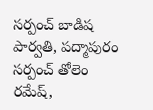సర్పంచ్ బాడిష పార్వతి, పద్మాపురం సర్పంచ్ తోలెం రమేష్,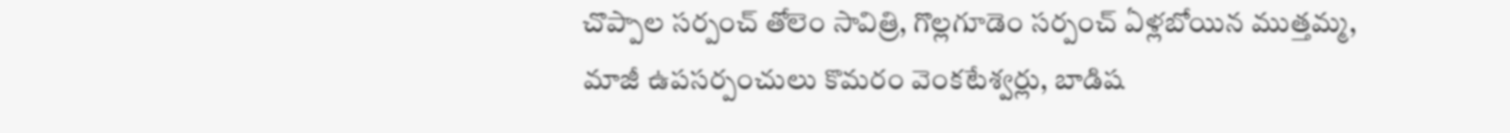చొప్పాల సర్పంచ్ తోలెం సావిత్రి, గొల్లగూడెం సర్పంచ్ ఏళ్లబోయిన ముత్తమ్మ, మాజీ ఉపసర్పంచులు కొమరం వెంకటేశ్వర్లు, బాడిష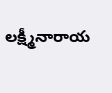లక్ష్మీనారాయ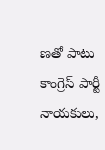ణతో పాటు కాంగ్రెస్ పార్టీ నాయకులు,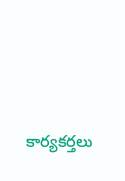కార్యకర్తలు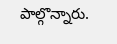పాల్గొన్నారు.